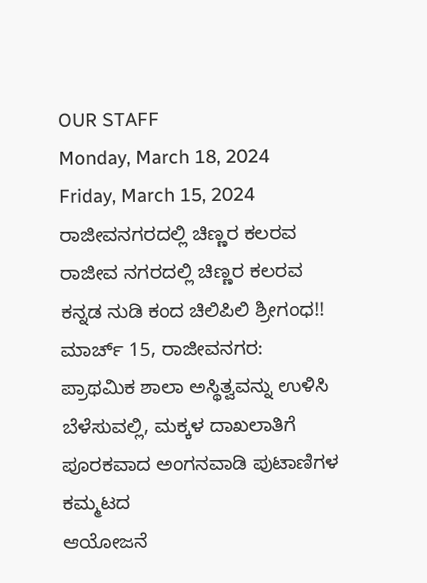OUR STAFF
Monday, March 18, 2024
Friday, March 15, 2024
ರಾಜೀವನಗರದಲ್ಲಿ ಚಿಣ್ಣರ ಕಲರವ
ರಾಜೀವ ನಗರದಲ್ಲಿ ಚಿಣ್ಣರ ಕಲರವ
ಕನ್ನಡ ನುಡಿ ಕಂದ ಚಿಲಿಪಿಲಿ ಶ್ರೀಗಂಧ!!
ಮಾರ್ಚ್ 15, ರಾಜೀವನಗರ:
ಪ್ರಾಥಮಿಕ ಶಾಲಾ ಅಸ್ಥಿತ್ವವನ್ನು ಉಳಿಸಿ ಬೆಳೆಸುವಲ್ಲಿ, ಮಕ್ಕಳ ದಾಖಲಾತಿಗೆ ಪೂರಕವಾದ ಅಂಗನವಾಡಿ ಪುಟಾಣಿಗಳ ಕಮ್ಮಟದ
ಆಯೋಜನೆ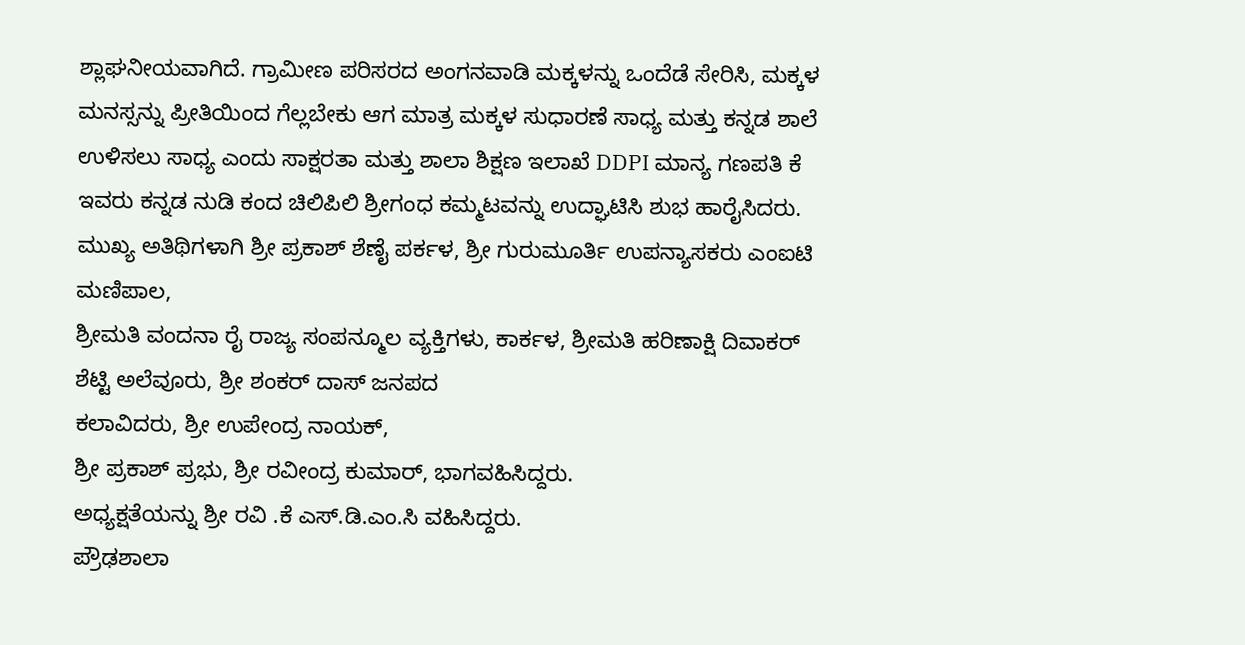ಶ್ಲಾಘನೀಯವಾಗಿದೆ. ಗ್ರಾಮೀಣ ಪರಿಸರದ ಅಂಗನವಾಡಿ ಮಕ್ಕಳನ್ನು ಒಂದೆಡೆ ಸೇರಿಸಿ, ಮಕ್ಕಳ ಮನಸ್ಸನ್ನು ಪ್ರೀತಿಯಿಂದ ಗೆಲ್ಲಬೇಕು ಆಗ ಮಾತ್ರ ಮಕ್ಕಳ ಸುಧಾರಣೆ ಸಾಧ್ಯ ಮತ್ತು ಕನ್ನಡ ಶಾಲೆ ಉಳಿಸಲು ಸಾಧ್ಯ ಎಂದು ಸಾಕ್ಷರತಾ ಮತ್ತು ಶಾಲಾ ಶಿಕ್ಷಣ ಇಲಾಖೆ DDPI ಮಾನ್ಯ ಗಣಪತಿ ಕೆ ಇವರು ಕನ್ನಡ ನುಡಿ ಕಂದ ಚಿಲಿಪಿಲಿ ಶ್ರೀಗಂಧ ಕಮ್ಮಟವನ್ನು ಉದ್ಘಾಟಿಸಿ ಶುಭ ಹಾರೈಸಿದರು.
ಮುಖ್ಯ ಅತಿಥಿಗಳಾಗಿ ಶ್ರೀ ಪ್ರಕಾಶ್ ಶೆಣೈ ಪರ್ಕಳ, ಶ್ರೀ ಗುರುಮೂರ್ತಿ ಉಪನ್ಯಾಸಕರು ಎಂಐಟಿ ಮಣಿಪಾಲ,
ಶ್ರೀಮತಿ ವಂದನಾ ರೈ ರಾಜ್ಯ ಸಂಪನ್ಮೂಲ ವ್ಯಕ್ತಿಗಳು, ಕಾರ್ಕಳ, ಶ್ರೀಮತಿ ಹರಿಣಾಕ್ಷಿ ದಿವಾಕರ್ ಶೆಟ್ಟಿ ಅಲೆವೂರು, ಶ್ರೀ ಶಂಕರ್ ದಾಸ್ ಜನಪದ
ಕಲಾವಿದರು, ಶ್ರೀ ಉಪೇಂದ್ರ ನಾಯಕ್,
ಶ್ರೀ ಪ್ರಕಾಶ್ ಪ್ರಭು, ಶ್ರೀ ರವೀಂದ್ರ ಕುಮಾರ್, ಭಾಗವಹಿಸಿದ್ದರು.
ಅಧ್ಯಕ್ಷತೆಯನ್ನು ಶ್ರೀ ರವಿ .ಕೆ ಎಸ್.ಡಿ.ಎಂ.ಸಿ ವಹಿಸಿದ್ದರು.
ಪ್ರೌಢಶಾಲಾ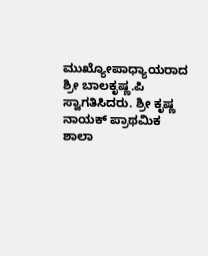ಮುಖ್ಯೋಪಾಧ್ಯಾಯರಾದ ಶ್ರೀ ಬಾಲಕೃಷ್ಣ.ಪಿ
ಸ್ವಾಗತಿಸಿದರು. ಶ್ರೀ ಕೃಷ್ಣ ನಾಯಕ್ ಪ್ರಾಥಮಿಕ ಶಾಲಾ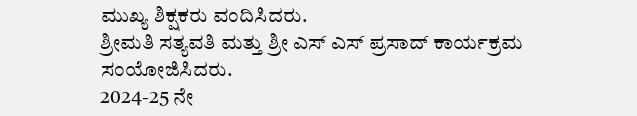ಮುಖ್ಯ ಶಿಕ್ಷಕರು ವಂದಿಸಿದರು.
ಶ್ರೀಮತಿ ಸತ್ಯವತಿ ಮತ್ತು ಶ್ರೀ ಎಸ್ ಎಸ್ ಪ್ರಸಾದ್ ಕಾರ್ಯಕ್ರಮ ಸಂಯೋಜಿಸಿದರು.
2024-25 ನೇ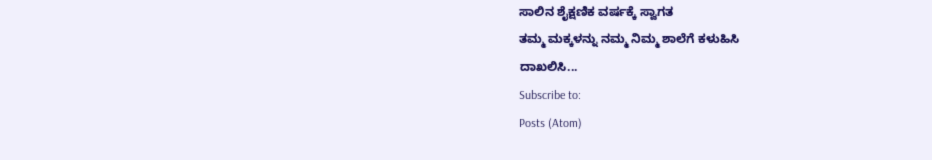ಸಾಲಿನ ಶೈಕ್ಷಣಿಕ ವರ್ಷಕ್ಕೆ ಸ್ವಾಗತ
ತಮ್ಮ ಮಕ್ಕಳನ್ನು ನಮ್ಮ ನಿಮ್ಮ ಶಾಲೆಗೆ ಕಳುಹಿಸಿ
ದಾಖಲಿಸಿ...
Subscribe to:
Posts (Atom)